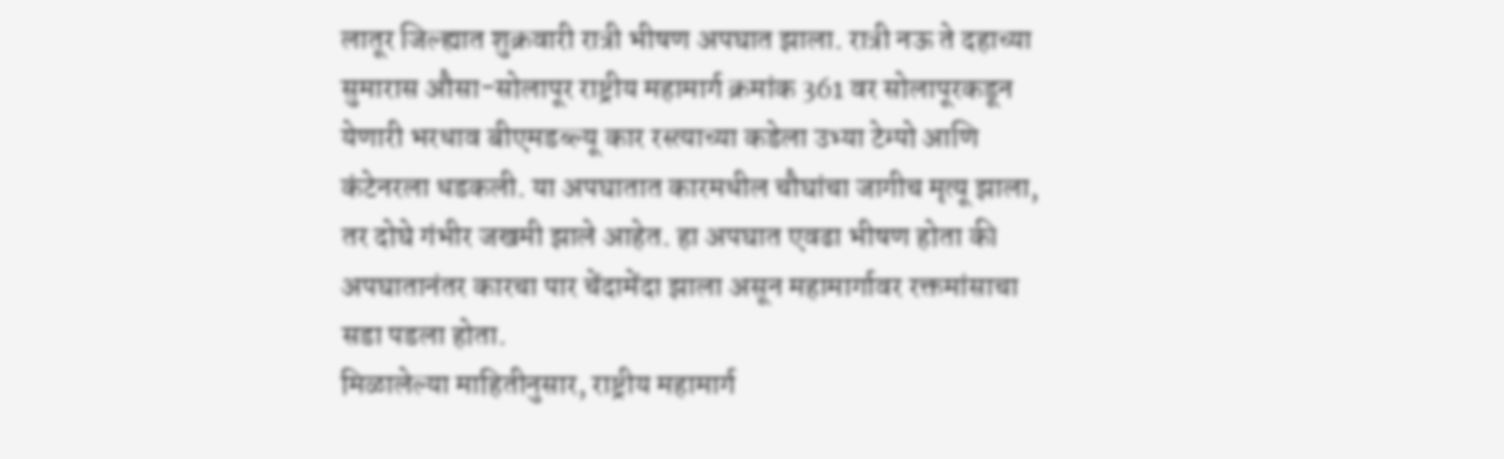लातूर जिल्ह्यात शुक्रवारी रात्री भीषण अपघात झाला. रात्री नऊ ते दहाच्या सुमारास औसा-सोलापूर राष्ट्रीय महामार्ग क्रमांक 361 वर सोलापूरकडून येणारी भरधाव बीएमडब्ल्यू कार रस्त्याच्या कडेला उभ्या टेम्पो आणि कंटेनरला धडकली. या अपघातात कारमधील चौघांचा जागीच मृत्यू झाला, तर दोघे गंभीर जखमी झाले आहेत. हा अपघात एवढा भीषण होता की अपघातानंतर कारचा पार चेंदामेंदा झाला असून महामार्गावर रक्तमांसाचा सडा पडला होता.
मिळालेल्या माहितीनुसार, राष्ट्रीय महामार्ग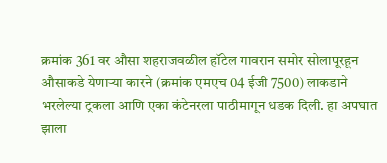क्रमांक 361 वर औसा शहराजवळील हॉटेल गावरान समोर सोलापूरहून औसाकडे येणाऱ्या कारने (क्रमांक एमएच 04 ईजी 7500) लाकडाने भरलेल्या ट्रकला आणि एका कंटेनरला पाठीमागून धडक दिली. हा अपघात झाला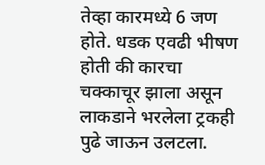तेव्हा कारमध्ये 6 जण होते. धडक एवढी भीषण होती की कारचा चक्काचूर झाला असून लाकडाने भरलेला ट्रकही पुढे जाऊन उलटला.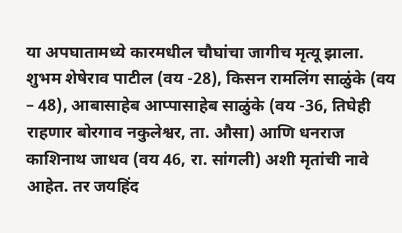या अपघातामध्ये कारमधील चौघांचा जागीच मृत्यू झाला.
शुभम शेषेराव पाटील (वय -28), किसन रामलिंग साळुंके (वय – 48), आबासाहेब आप्पासाहेब साळुंके (वय -36, तिघेही राहणार बोरगाव नकुलेश्वर, ता. औसा) आणि धनराज काशिनाथ जाधव (वय 46, रा. सांगली) अशी मृतांची नावे आहेत. तर जयहिंद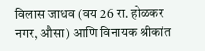विलास जाधव (वय 26 रा. होळकर नगर, औसा) आणि विनायक श्रीकांत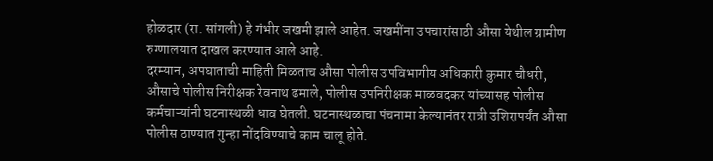होळदार (रा. सांगली) हे गंभीर जखमी झाले आहेत. जखमींना उपचारांसाठी औसा येथील ग्रामीण रुग्णालयात दाखल करण्यात आले आहे.
दरम्यान, अपघाताची माहिती मिळताच औसा पोलीस उपविभागीय अधिकारी कुमार चौधरी, औसाचे पोलीस निरीक्षक रेवनाथ ढमाले, पोलीस उपनिरीक्षक माळवदकर यांच्यासह पोलीस कर्मचाऱ्यांनी घटनास्थळी धाव घेतली. घटनास्थळाचा पंचनामा केल्यानंतर रात्री उशिरापर्यंत औसा पोलीस ठाण्यात गुन्हा नोंदविण्याचे काम चालू होते.